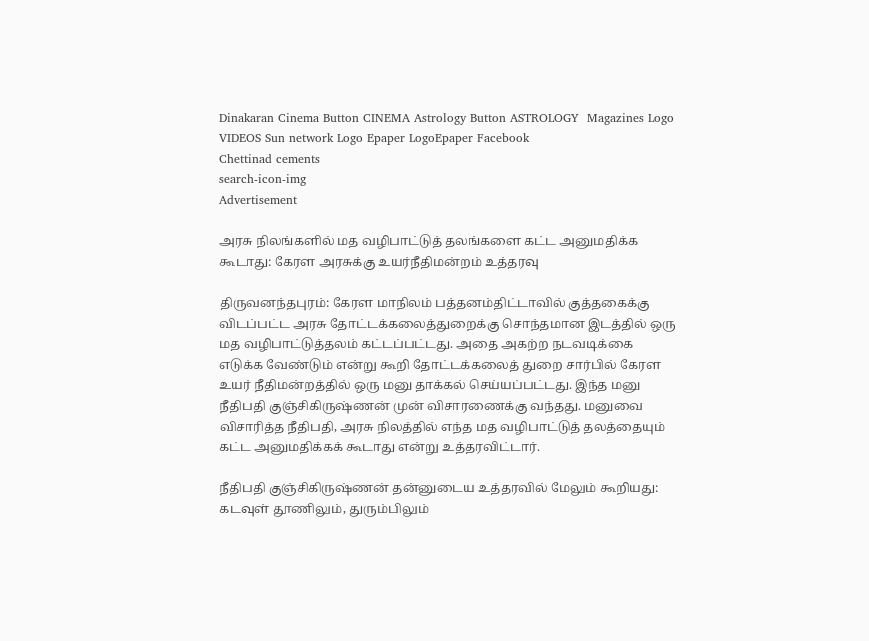Dinakaran Cinema Button CINEMA Astrology Button ASTROLOGY  Magazines Logo VIDEOS Sun network Logo Epaper LogoEpaper Facebook
Chettinad cements
search-icon-img
Advertisement

அரசு நிலங்களில் மத வழிபாட்டுத் தலங்களை கட்ட அனுமதிக்க கூடாது: கேரள அரசுக்கு உயர்நீதிமன்றம் உத்தரவு

திருவனந்தபுரம்: கேரள மாநிலம் பத்தனம்திட்டாவில் குத்தகைக்கு விடப்பட்ட அரசு தோட்டக்கலைத்துறைக்கு சொந்தமான இடத்தில் ஒரு மத வழிபாட்டுத்தலம் கட்டப்பட்டது. அதை அகற்ற நடவடிக்கை எடுக்க வேண்டும் என்று கூறி தோட்டக்கலைத் துறை சார்பில் கேரள உயர் நீதிமன்றத்தில் ஒரு மனு தாக்கல் செய்யப்பட்டது. இந்த மனு நீதிபதி குஞ்சிகிருஷ்ணன் முன் விசாரணைக்கு வந்தது. மனுவை விசாரித்த நீதிபதி, அரசு நிலத்தில் எந்த மத வழிபாட்டுத் தலத்தையும் கட்ட அனுமதிக்கக் கூடாது என்று உத்தரவிட்டார்.

நீதிபதி குஞ்சிகிருஷ்ணன் தன்னுடைய உத்தரவில் மேலும் கூறியது: கடவுள் தூணிலும், துரும்பிலும்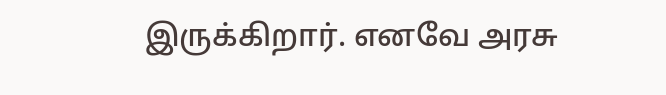இருக்கிறார். எனவே அரசு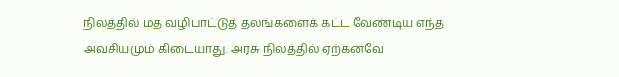நிலத்தில் மத வழிபாட்டுத் தலங்களைக் கட்ட வேண்டிய எந்த அவசியமும் கிடையாது. அரசு நிலத்தில் ஏற்கனவே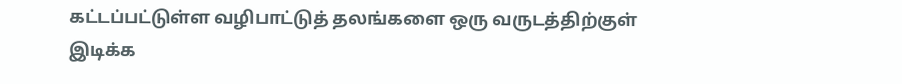கட்டப்பட்டுள்ள வழிபாட்டுத் தலங்களை ஒரு வருடத்திற்குள் இடிக்க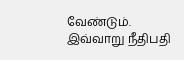வேண்டும். இவ்வாறு நீதிபதி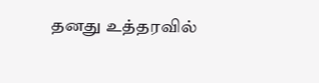தனது உத்தரவில்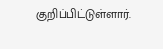குறிப்பிட்டுள்ளார்.